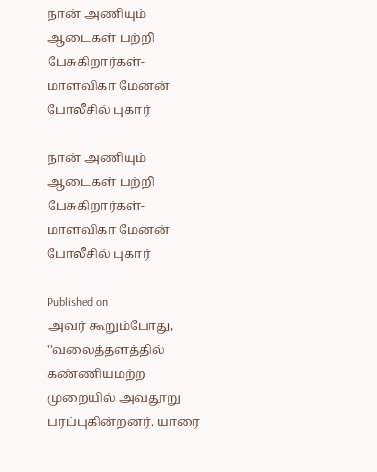நான் அணியும் ஆடைகள் பற்றி பேசுகிறார்கள்- மாளவிகா மேனன் போலீசில் புகார்

நான் அணியும் ஆடைகள் பற்றி பேசுகிறார்கள்- மாளவிகா மேனன் போலீசில் புகார்

Published on
அவர் கூறும்போது, ''வலைத்தளத்தில் கண்ணியமற்ற முறையில் அவதூறு பரப்புகின்றனர். யாரை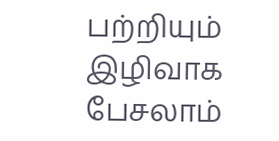பற்றியும் இழிவாக பேசலாம்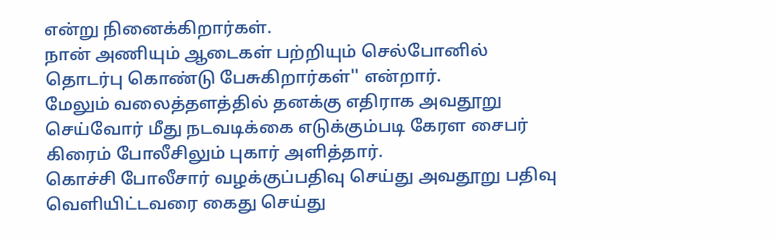என்று நினைக்கிறார்கள்.
நான் அணியும் ஆடைகள் பற்றியும் செல்போனில் தொடர்பு கொண்டு பேசுகிறார்கள்'' என்றார்.
மேலும் வலைத்தளத்தில் தனக்கு எதிராக அவதூறு செய்வோர் மீது நடவடிக்கை எடுக்கும்படி கேரள சைபர் கிரைம் போலீசிலும் புகார் அளித்தார்.
கொச்சி போலீசார் வழக்குப்பதிவு செய்து அவதூறு பதிவு வெளியிட்டவரை கைது செய்து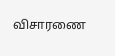விசாரணை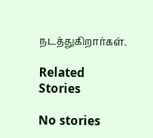நடத்துகிறார்கள்.

Related Stories

No stories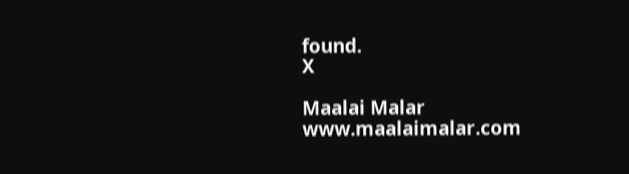found.
X

Maalai Malar
www.maalaimalar.com